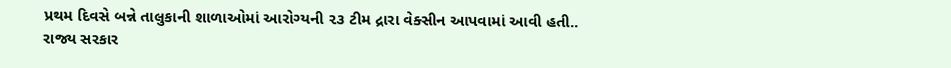પ્રથમ દિવસે બન્ને તાલુકાની શાળાઓમાં આરોગ્યની ૨૩ ટીમ દ્રારા વેક્સીન આપવામાં આવી હતી..
રાજ્ય સરકાર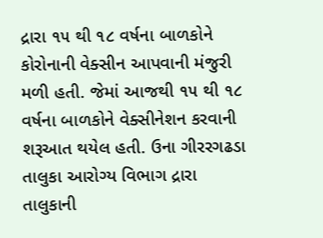દ્રારા ૧૫ થી ૧૮ વર્ષના બાળકોને કોરોનાની વેક્સીન આપવાની મંજુરી મળી હતી. જેમાં આજથી ૧૫ થી ૧૮ વર્ષના બાળકોને વેક્સીનેશન કરવાની શરૂઆત થયેલ હતી. ઉના ગીરરગઢડા તાલુકા આરોગ્ય વિભાગ દ્રારા તાલુકાની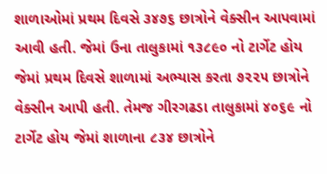શાળાઓમાં પ્રથમ દિવસે ૩૪૭૬ છાત્રોને વેક્સીન આપવામાં આવી હતી. જેમાં ઉના તાલુકામાં ૧૩૮૯૦ નો ટાર્ગેટ હોય જેમાં પ્રથમ દિવસે શાળામાં અભ્યાસ કરતા ૭૨૨૫ છાત્રોને વેક્સીન આપી હતી. તેમજ ગીરગઢડા તાલુકામાં ૪૦૬૯ નો ટાર્ગેટ હોય જેમાં શાળાના ૮૩૪ છાત્રોને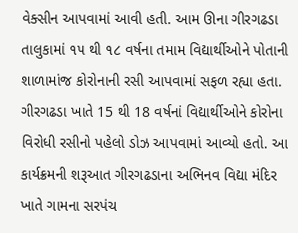વેક્સીન આપવામાં આવી હતી. આમ ઊના ગીરગઢડા તાલુકામાં ૧૫ થી ૧૮ વર્ષના તમામ વિદ્યાર્થીઓને પોતાની શાળામાંજ કોરોનાની રસી આપવામાં સફળ રહ્યા હતા.
ગીરગઢડા ખાતે 15 થી 18 વર્ષનાં વિદ્યાર્થીઓને કોરોના વિરોધી રસીનો પહેલો ડોઝ આપવામાં આવ્યો હતો. આ કાર્યક્રમની શરૂઆત ગીરગઢડાના અભિનવ વિદ્યા મંદિર ખાતે ગામના સરપંચ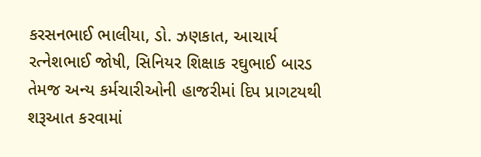કરસનભાઈ ભાલીયા, ડો. ઝણકાત, આચાર્ય રત્નેશભાઈ જોષી, સિનિયર શિક્ષાક રઘુભાઈ બારડ તેમજ અન્ય કર્મચારીઓની હાજરીમાં દિપ પ્રાગટયથી શરૂઆત કરવામાં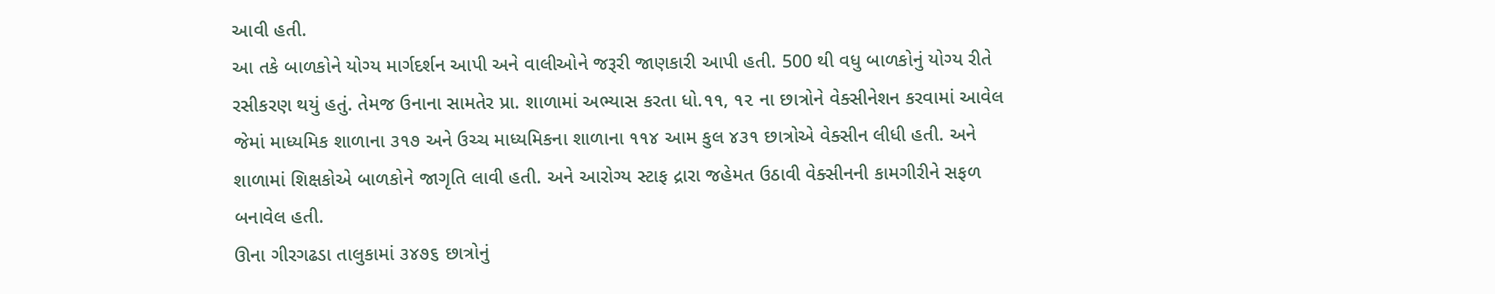આવી હતી.
આ તકે બાળકોને યોગ્ય માર્ગદર્શન આપી અને વાલીઓને જરૂરી જાણકારી આપી હતી. 500 થી વધુ બાળકોનું યોગ્ય રીતે રસીકરણ થયું હતું. તેમજ ઉનાના સામતેર પ્રા. શાળામાં અભ્યાસ કરતા ધો.૧૧, ૧૨ ના છાત્રોને વેક્સીનેશન કરવામાં આવેલ જેમાં માધ્યમિક શાળાના ૩૧૭ અને ઉચ્ચ માધ્યમિકના શાળાના ૧૧૪ આમ કુલ ૪૩૧ છાત્રોએ વેક્સીન લીધી હતી. અને શાળામાં શિક્ષકોએ બાળકોને જાગૃતિ લાવી હતી. અને આરોગ્ય સ્ટાફ દ્રારા જહેમત ઉઠાવી વેક્સીનની કામગીરીને સફળ બનાવેલ હતી.
ઊના ગીરગઢડા તાલુકામાં ૩૪૭૬ છાત્રોનું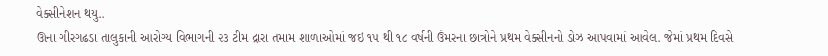વેક્સીનેશન થયુ..
ઊના ગીરગઢડા તાલુકાની આરોગ્ય વિભાગની ૨૩ ટીમ દ્રારા તમામ શાળાઓમાં જઇ ૧૫ થી ૧૮ વર્ષની ઉંમરના છાત્રોને પ્રથમ વેક્સીનનો ડોઝ આપવામાં આવેલ. જેમાં પ્રથમ દિવસે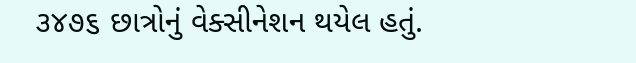૩૪૭૬ છાત્રોનું વેક્સીનેશન થયેલ હતું.